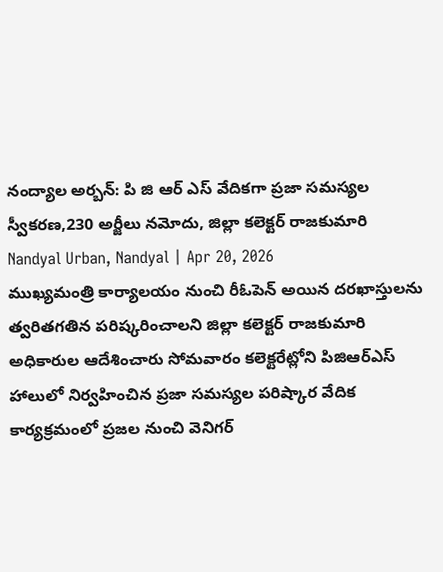నంద్యాల అర్బన్: పి జి ఆర్ ఎస్ వేదికగా ప్రజా సమస్యల స్వీకరణ,230 అర్జీలు నమోదు, జిల్లా కలెక్టర్ రాజకుమారి
Nandyal Urban, Nandyal | Apr 20, 2026
ముఖ్యమంత్రి కార్యాలయం నుంచి రీఓపెన్ అయిన దరఖాస్తులను త్వరితగతిన పరిష్కరించాలని జిల్లా కలెక్టర్ రాజకుమారి అధికారుల ఆదేశించారు సోమవారం కలెక్టరేట్లోని పిజిఆర్ఎస్ హాలులో నిర్వహించిన ప్రజా సమస్యల పరిష్కార వేదిక కార్యక్రమంలో ప్రజల నుంచి వెనిగర్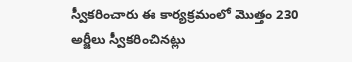స్వీకరించారు ఈ కార్యక్రమంలో మొత్తం 230 అర్జీలు స్వీకరించినట్లు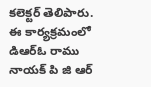కలెక్టర్ తెలిపారు. ఈ కార్యక్రమంలో డిఆర్ఓ రాము నాయక్ పి జి ఆర్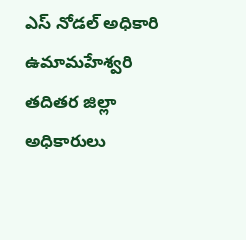ఎస్ నోడల్ అధికారి ఉమామహేశ్వరి తదితర జిల్లా అధికారులు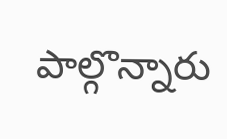పాల్గొన్నారు